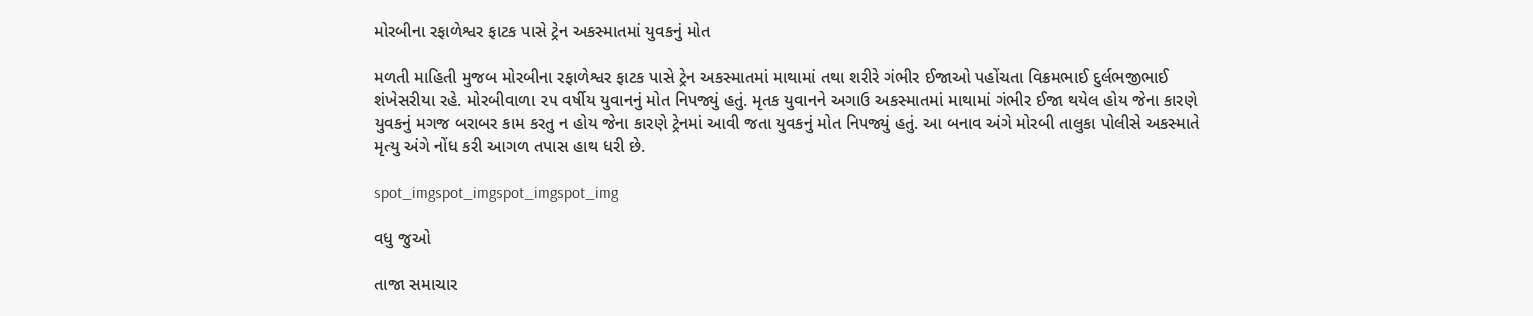મોરબીના રફાળેશ્વર ફાટક પાસે ટ્રેન અકસ્માતમાં યુવકનું મોત

મળતી માહિતી મુજબ મોરબીના રફાળેશ્વર ફાટક પાસે ટ્રેન અકસ્માતમાં માથામાં તથા શરીરે ગંભીર ઈજાઓ પહોંચતા વિક્રમભાઈ દુર્લભજીભાઈ શંખેસરીયા રહે. મોરબીવાળા ૨૫ વર્ષીય યુવાનનું મોત નિપજ્યું હતું. મૃતક યુવાનને અગાઉ અકસ્માતમાં માથામાં ગંભીર ઈજા થયેલ હોય જેના કારણે યુવકનું મગજ બરાબર કામ કરતુ ન હોય જેના કારણે ટ્રેનમાં આવી જતા યુવકનું મોત નિપજ્યું હતું. આ બનાવ અંગે મોરબી તાલુકા પોલીસે અકસ્માતે મૃત્યુ અંગે નોંધ કરી આગળ તપાસ હાથ ધરી છે.

spot_imgspot_imgspot_imgspot_img

વધુ જુઓ

તાજા સમાચાર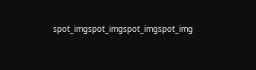spot_imgspot_imgspot_imgspot_img